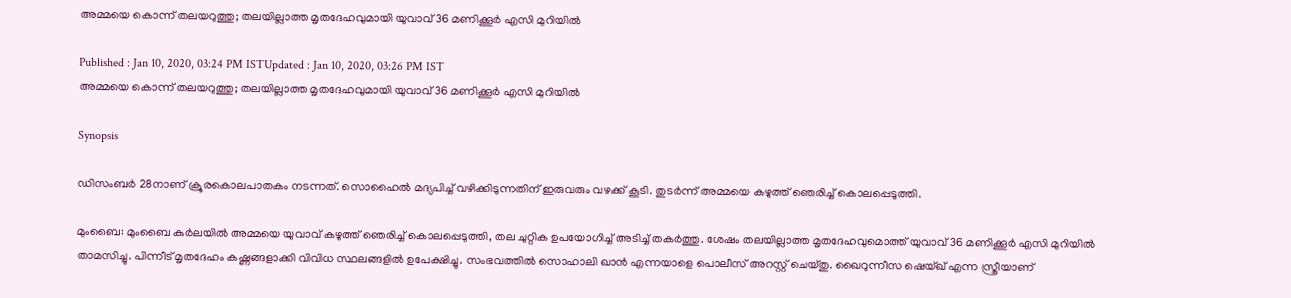അമ്മയെ കൊന്ന് തലയറുത്തു; തലയില്ലാത്ത മൃതദേഹവുമായി യുവാവ് 36 മണിക്കൂര്‍ എസി മുറിയില്‍

Published : Jan 10, 2020, 03:24 PM ISTUpdated : Jan 10, 2020, 03:26 PM IST
അമ്മയെ കൊന്ന് തലയറുത്തു; തലയില്ലാത്ത മൃതദേഹവുമായി യുവാവ് 36 മണിക്കൂര്‍ എസി മുറിയില്‍

Synopsis

ഡിസംബര്‍ 28നാണ് ക്രൂരകൊലപാതകം നടന്നത്. സൊഹൈല്‍ മദ്യപിച്ച് വഴിക്കിടുന്നതിന് ഇരുവരും വഴക്ക് കൂടി. തുടര്‍ന്ന് അമ്മയെ കഴുത്ത് ഞെരിച്ച് കൊലപ്പെടുത്തി.

മുംബൈ: മുംബൈ കുര്‍ലയില്‍ അമ്മയെ യുവാവ് കഴുത്ത് ഞെരിച്ച് കൊലപ്പെടുത്തി, തല ചുറ്റിക ഉപയോഗിച്ച് അടിച്ച് തകര്‍ത്തു. ശേഷം തലയില്ലാത്ത മൃതദേഹവുമൊത്ത് യുവാവ് 36 മണിക്കൂര്‍ എസി മുറിയില്‍ താമസിച്ചു. പിന്നീട് മൃതദേഹം കഷ്ണങ്ങളാക്കി വിവിധ സ്ഥലങ്ങളില്‍ ഉപേക്ഷിച്ചു. സംഭവത്തില്‍ സൊഹാലി ഖാന്‍ എന്നയാളെ പൊലീസ് അറസ്റ്റ് ചെയ്തു. ഖൈറുന്നീസ ഷെയ്ഖ് എന്ന സ്ത്രീയാണ്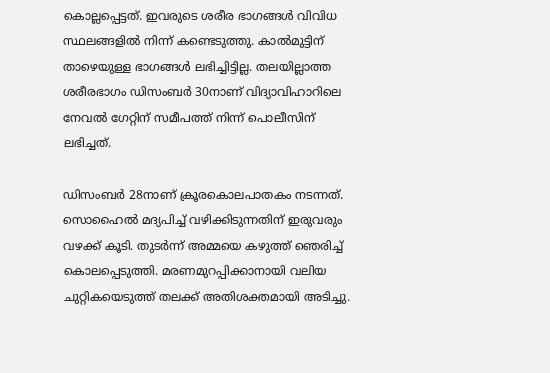കൊല്ലപ്പെട്ടത്. ഇവരുടെ ശരീര ഭാഗങ്ങള്‍ വിവിധ സ്ഥലങ്ങളില്‍ നിന്ന് കണ്ടെടുത്തു. കാല്‍മുട്ടിന് താഴെയുള്ള ഭാഗങ്ങള്‍ ലഭിച്ചിട്ടില്ല. തലയില്ലാത്ത ശരീരഭാഗം ഡിസംബര്‍ 30നാണ് വിദ്യാവിഹാറിലെ നേവല്‍ ഗേറ്റിന് സമീപത്ത് നിന്ന് പൊലീസിന് ലഭിച്ചത്.

ഡിസംബര്‍ 28നാണ് ക്രൂരകൊലപാതകം നടന്നത്. സൊഹൈല്‍ മദ്യപിച്ച് വഴിക്കിടുന്നതിന് ഇരുവരും വഴക്ക് കൂടി. തുടര്‍ന്ന് അമ്മയെ കഴുത്ത് ഞെരിച്ച് കൊലപ്പെടുത്തി. മരണമുറപ്പിക്കാനായി വലിയ ചുറ്റികയെടുത്ത് തലക്ക് അതിശക്തമായി അടിച്ചു.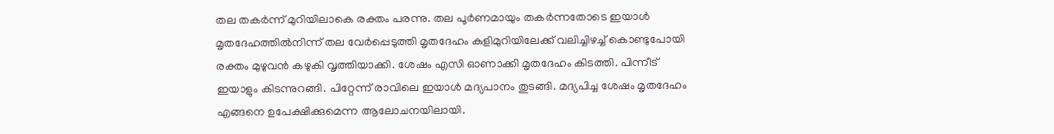തല തകര്‍ന്ന് മുറിയിലാകെ രക്തം പരന്നു. തല പൂര്‍ണമായും തകര്‍ന്നതോടെ ഇയാള്‍ മൃതദേഹത്തില്‍നിന്ന് തല വേര്‍പ്പെടുത്തി മൃതദേഹം കുളിമുറിയിലേക്ക് വലിച്ചിഴച്ച് കൊണ്ടുപോയി രക്തം മുഴുവന്‍ കഴുകി വൃത്തിയാക്കി. ശേഷം എസി ഓണാക്കി മൃതദേഹം കിടത്തി. പിന്നീട് ഇയാളും കിടന്നുറങ്ങി. പിറ്റേന്ന് രാവിലെ ഇയാള്‍ മദ്യപാനം തുടങ്ങി. മദ്യപിച്ച ശേഷം മൃതദേഹം എങ്ങനെ ഉപേക്ഷിക്കുമെന്ന ആലോചനയിലായി.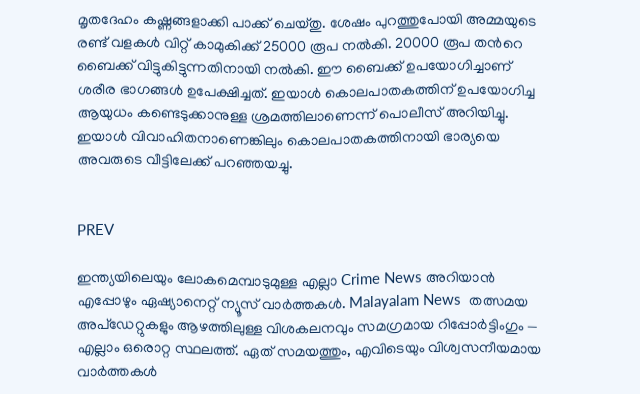മൃതദേഹം കഷ്ണങ്ങളാക്കി പാക്ക് ചെയ്തു. ശേഷം പുറത്തുപോയി അമ്മയുടെ രണ്ട് വളകള്‍ വിറ്റ് കാമുകിക്ക് 25000 രൂപ നല്‍കി. 20000 രൂപ തന്‍റെ ബൈക്ക് വിട്ടുകിട്ടുന്നതിനായി നല്‍കി. ഈ ബൈക്ക് ഉപയോഗിച്ചാണ് ശരീര ഭാഗങ്ങള്‍ ഉപേക്ഷിച്ചത്. ഇയാള്‍ കൊലപാതകത്തിന് ഉപയോഗിച്ച ആയുധം കണ്ടെടുക്കാനുള്ള ശ്രമത്തിലാണെന്ന് പൊലീസ് അറിയിച്ചു. ഇയാള്‍ വിവാഹിതനാണെങ്കിലും കൊലപാതകത്തിനായി ഭാര്യയെ അവരുടെ വീട്ടിലേക്ക് പറഞ്ഞയച്ചു.


PREV

ഇന്ത്യയിലെയും ലോകമെമ്പാടുമുള്ള എല്ലാ Crime News അറിയാൻ എപ്പോഴും ഏഷ്യാനെറ്റ് ന്യൂസ് വാർത്തകൾ. Malayalam News  തത്സമയ അപ്‌ഡേറ്റുകളും ആഴത്തിലുള്ള വിശകലനവും സമഗ്രമായ റിപ്പോർട്ടിംഗും — എല്ലാം ഒരൊറ്റ സ്ഥലത്ത്. ഏത് സമയത്തും, എവിടെയും വിശ്വസനീയമായ വാർത്തകൾ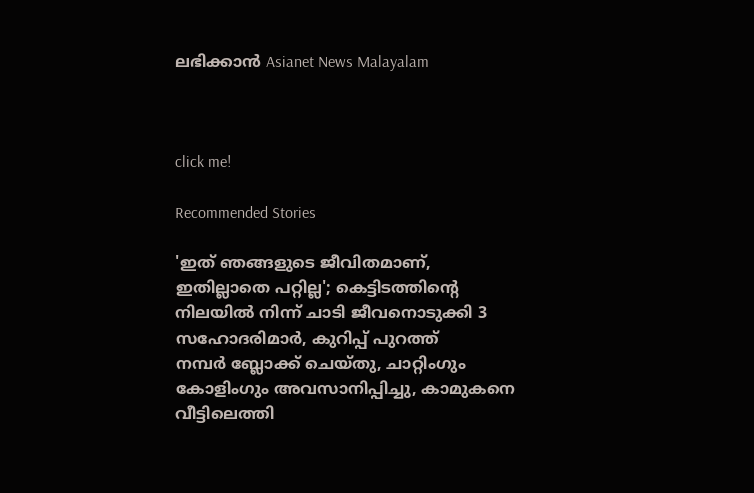ലഭിക്കാൻ Asianet News Malayalam



click me!

Recommended Stories

'ഇത് ഞങ്ങളുടെ ജീവിതമാണ്, ഇതില്ലാതെ പറ്റില്ല'; കെട്ടിടത്തിന്റെ നിലയിൽ നിന്ന് ചാടി ജീവനൊടുക്കി 3 സഹോദരിമാർ, കുറിപ്പ് പുറത്ത്
നമ്പർ ബ്ലോക്ക് ചെയ്തു, ചാറ്റിംഗും കോളിംഗും അവസാനിപ്പിച്ചു, കാമുകനെ വീട്ടിലെത്തി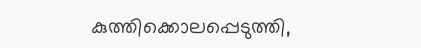കുത്തിക്കൊലപ്പെടുത്തി,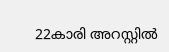22കാരി അറസ്റ്റിൽ